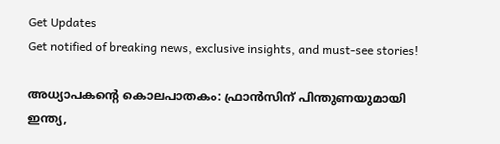Get Updates
Get notified of breaking news, exclusive insights, and must-see stories!

അധ്യാപകന്‍റെ കൊലപാതകം: ഫ്രാന്‍സിന് പിന്തുണയുമായി ഇന്ത്യ,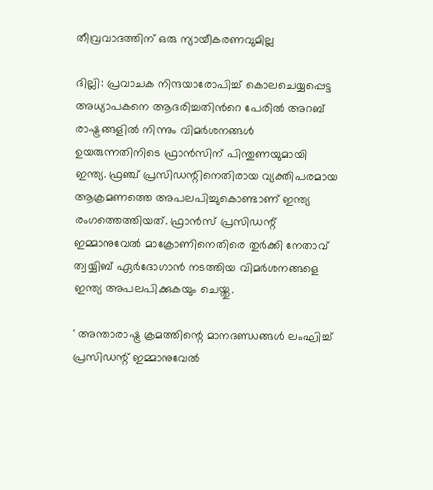തീവ്രവാദത്തിന് ഒരു ന്യായീകരണവുമില്ല

ദില്ലി: പ്രവാചക നിന്ദയാരോപിച്ച് കൊലചെയ്യപ്പെട്ട അധ്യാപകനെ ആദരിച്ചതിന്‍റെ പേരില്‍ അറബ് രാഷ്ട്രങ്ങളില്‍ നിന്നും വിമര്‍ശനങ്ങള്‍ ഉയരുന്നതിനിടെ ഫ്രാന്‍സിന് പിന്തുണയുമായി ഇന്ത്യ. ഫ്രഞ്ച് പ്രസിഡന്റിനെതിരായ വ്യക്തിപരമായ ആക്രമണത്തെ അപലപിച്ചുകൊണ്ടാണ് ഇന്ത്യ രംഗത്തെത്തിയത്. ഫ്രാന്‍സ് പ്രസിഡന്റ് ഇമ്മാനുവേല്‍ മാക്രോണിനെതിരെ തുര്‍ക്കി നേതാവ് ത്വയ്യിബ് ഏര്‍ദോഗാന്‍ നടത്തിയ വിമര്‍ശനങ്ങളെ ഇന്ത്യ അപലപിക്കുകയും ചെയ്തു.

' അന്താരാഷ്ട്ര ക്രമത്തിന്റെ മാനദണ്ഡങ്ങള്‍ ലംഘിച്ച് പ്രസിഡന്റ് ഇമ്മാനുവേല്‍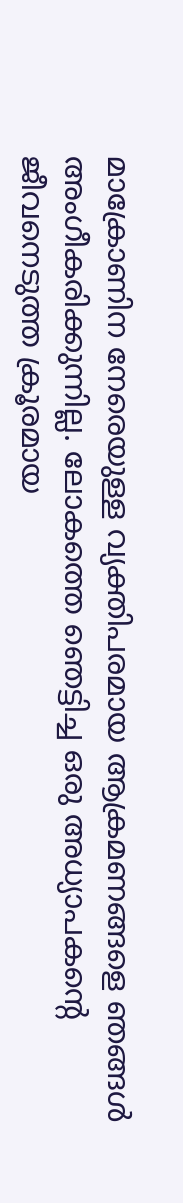മാക്രോണിന നേരെയുള്ള വ്യക്തിപരമായ ആക്രമണങ്ങളെ ഞങ്ങള്‍ അംഗീകരിക്കുന്നില്ല. ലോകത്തെ ഞെട്ടിച്ച ഒരു അധ്യാപകന്റെ ജീവനെടുത്ത ക്രൂരമായ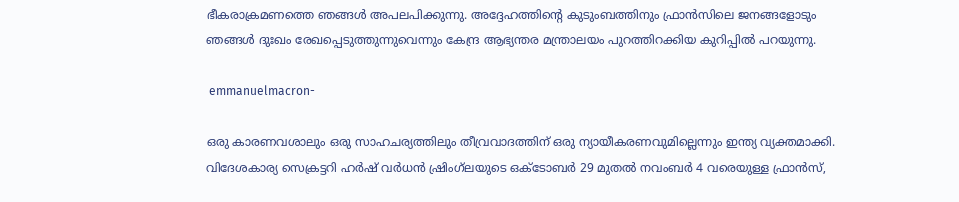ഭീകരാക്രമണത്തെ ഞങ്ങള്‍ അപലപിക്കുന്നു. അദ്ദേഹത്തിന്റെ കുടുംബത്തിനും ഫ്രാന്‍സിലെ ജനങ്ങളോടും ഞങ്ങള്‍ ദുഃഖം രേഖപ്പെടുത്തുന്നുവെന്നും കേന്ദ്ര ആഭ്യന്തര മന്ത്രാലയം പുറത്തിറക്കിയ കുറിപ്പില്‍ പറയുന്നു.

 emmanuelmacron-

ഒരു കാരണവശാലും ഒരു സാഹചര്യത്തിലും തീവ്രവാദത്തിന് ഒരു ന്യായീകരണവുമില്ലെന്നും ഇന്ത്യ വ്യക്തമാക്കി. വിദേശകാര്യ സെക്രട്ടറി ഹർഷ് വർധൻ ഷ്രിംഗ്‌ലയുടെ ഒക്ടോബർ 29 മുതൽ നവംബർ 4 വരെയുള്ള ഫ്രാൻസ്,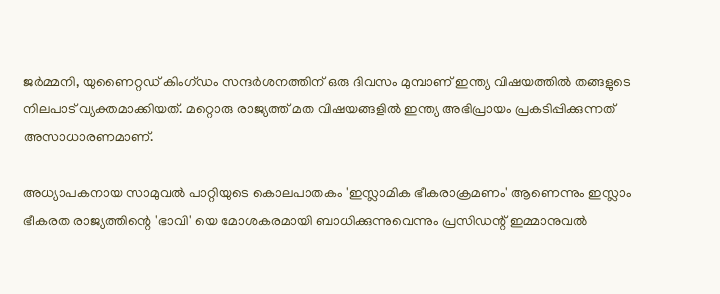ജർമ്മനി, യുണൈറ്റഡ് കിംഗ്ഡം സന്ദർശനത്തിന് ഒരു ദിവസം മുമ്പാണ് ഇന്ത്യ വിഷയത്തില്‍ തങ്ങളുടെ നിലപാട് വ്യക്തമാക്കിയത്. മറ്റൊരു രാജ്യത്ത് മത വിഷയങ്ങളില്‍ ഇന്ത്യ അഭിപ്രായം പ്രകടിപ്പിക്കുന്നത് അസാധാരണമാണ്.

അധ്യാപകനായ സാമുവൽ പാറ്റിയുടെ കൊലപാതകം 'ഇസ്ലാമിക ഭീകരാക്രമണം' ആണെന്നും ഇസ്ലാം ഭീകരത രാജ്യത്തിന്റെ 'ഭാവി' യെ മോശകരമായി ബാധിക്കുന്നുവെന്നും പ്രസിഡന്റ് ഇമ്മാനുവൽ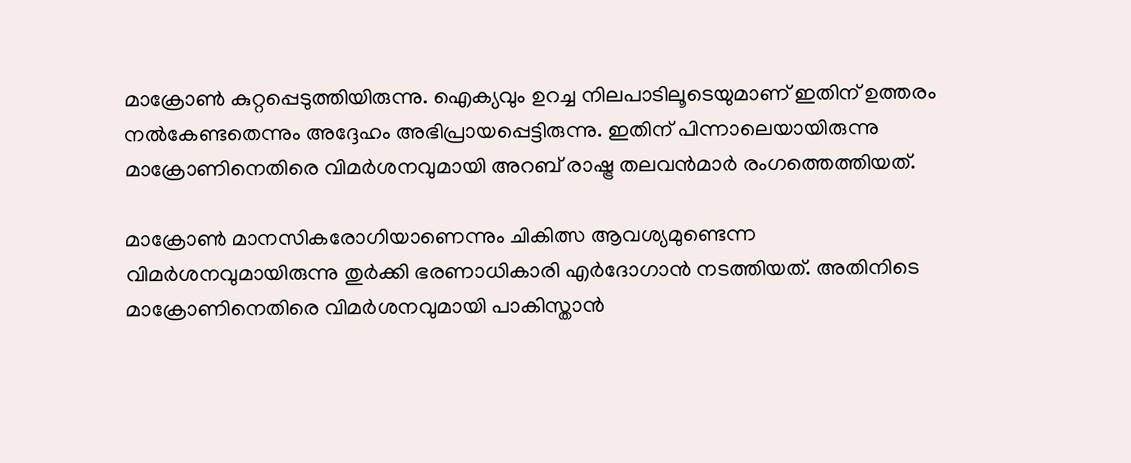മാക്രോൺ കുറ്റപ്പെടുത്തിയിരുന്നു. ഐക്യവും ഉറച്ച നിലപാടിലൂടെയുമാണ് ഇതിന് ഉത്തരം നൽകേണ്ടതെന്നും അദ്ദേഹം അഭിപ്രായപ്പെട്ടിരുന്നു. ഇതിന് പിന്നാലെയായിരുന്നു മാക്രോണിനെതിരെ വിമര്‍ശനവുമായി അറബ് രാഷ്ട്ര തലവന്‍മാര്‍ രംഗത്തെത്തിയത്.

മാക്രോണ്‍ മാനസികരോഗിയാണെന്നും ചികിത്സ ആവശ്യമുണ്ടെന്ന വിമര്‍ശനവുമായിരുന്നു തുര്‍ക്കി ഭരണാധികാരി എര്‍ദോഗാന്‍ നടത്തിയത്. അതിനിടെ മാക്രോണിനെതിരെ വിമര്‍ശനവുമായി പാകിസ്താന്‍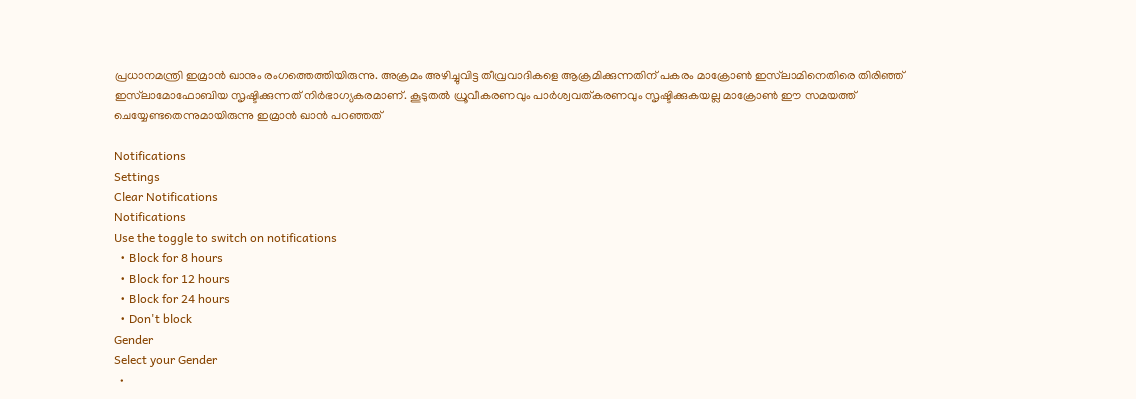പ്രധാനമന്ത്രി ഇമ്രാന്‍ ഖാനും രംഗത്തെത്തിയിരുന്നു. അക്രമം അഴിച്ചുവിട്ട തീവ്രവാദികളെ ആക്രമിക്കുന്നതിന് പകരം മാക്രോണ്‍ ഇസ്‌ലാമിനെതിരെ തിരിഞ്ഞ് ഇസ്‌ലാമോഫോബിയ സൃഷ്ടിക്കുന്നത് നിര്‍ഭാഗ്യകരമാണ്. കൂടുതല്‍ ധ്രൂവീകരണവും പാര്‍ശ്വവത്കരണവും സൃഷ്ടിക്കുകയല്ല മാക്രോണ്‍ ഈ സമയത്ത് ചെയ്യേണ്ടതെന്നുമായിരുന്നു ഇമ്രാന്‍ ഖാന്‍ പറഞ്ഞത്

Notifications
Settings
Clear Notifications
Notifications
Use the toggle to switch on notifications
  • Block for 8 hours
  • Block for 12 hours
  • Block for 24 hours
  • Don't block
Gender
Select your Gender
  •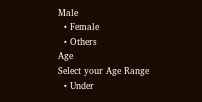Male
  • Female
  • Others
Age
Select your Age Range
  • Under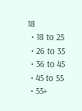18
  • 18 to 25
  • 26 to 35
  • 36 to 45
  • 45 to 55
  • 55+